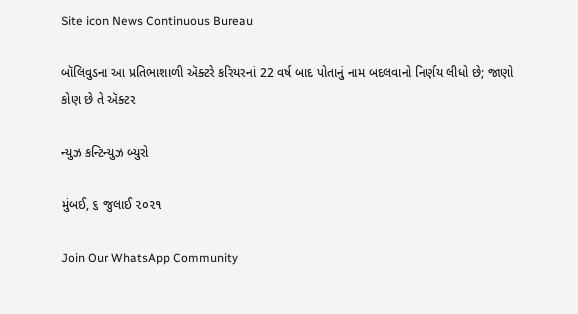Site icon News Continuous Bureau

બૉલિવુડના આ પ્રતિભાશાળી ઍક્ટરે કરિયરનાં 22 વર્ષ બાદ પોતાનું નામ બદલવાનો નિર્ણય લીધો છે; જાણો કોણ છે તે ઍક્ટર

ન્યુઝ કન્ટિન્યુઝ બ્યુરો

મુંબઈ, ૬ જુલાઈ ૨૦૨૧

Join Our WhatsApp Community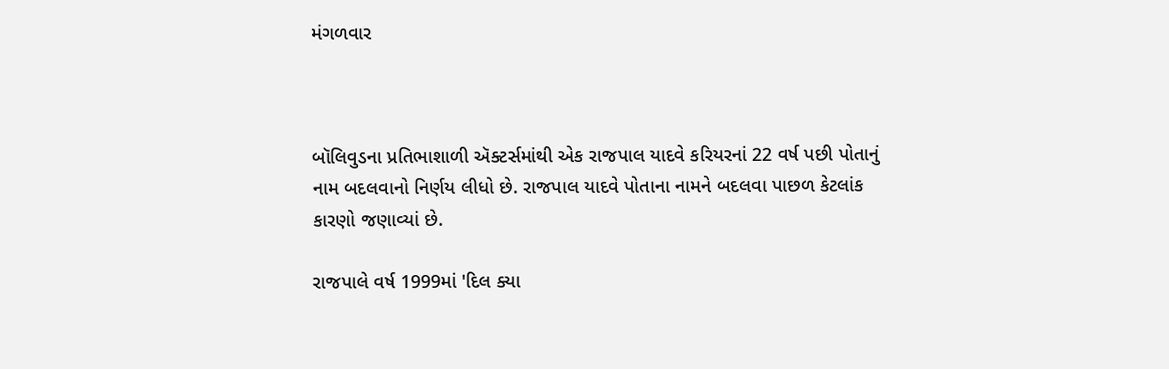મંગળવાર



બૉલિવુડના પ્રતિભાશાળી ઍક્ટર્સમાંથી એક રાજપાલ યાદવે કરિયરનાં 22 વર્ષ પછી પોતાનું નામ બદલવાનો નિર્ણય લીધો છે. રાજપાલ યાદવે પોતાના નામને બદલવા પાછળ કેટલાંક કારણો જણાવ્યાં છે.

રાજપાલે વર્ષ 1999માં 'દિલ ક્યા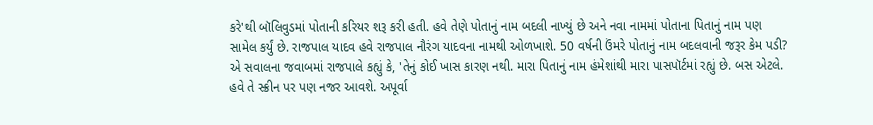કરે'થી બૉલિવુડમાં પોતાની કરિયર શરૂ કરી હતી. હવે તેણે પોતાનું નામ બદલી નાખ્યું છે અને નવા નામમાં પોતાના પિતાનું નામ પણ સામેલ કર્યું છે. રાજપાલ યાદવ હવે રાજપાલ નૌરંગ યાદવના નામથી ઓળખાશે. 50 વર્ષની ઉંમરે પોતાનું નામ બદલવાની જરૂર કેમ પડી? એ સવાલના જવાબમાં રાજપાલે કહ્યું કે, 'તેનું કોઈ ખાસ કારણ નથી. મારા પિતાનું નામ હંમેશાંથી મારા પાસપૉર્ટમાં રહ્યું છે. બસ એટલે. હવે તે સ્ક્રીન પર પણ નજર આવશે. અપૂર્વા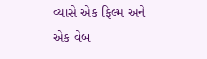વ્યાસે એક ફિલ્મ અને એક વેબ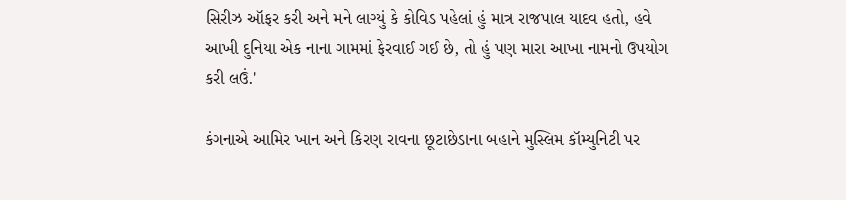સિરીઝ ઑફર કરી અને મને લાગ્યું કે કોવિડ પહેલાં હું માત્ર રાજપાલ યાદવ હતો, હવે આખી દુનિયા એક નાના ગામમાં ફેરવાઈ ગઈ છે, તો હું પણ મારા આખા નામનો ઉપયોગ કરી લઉં.'

કંગનાએ આમિર ખાન અને કિરણ રાવના છૂટાછેડાના બહાને મુસ્લિમ કૉમ્યુનિટી પર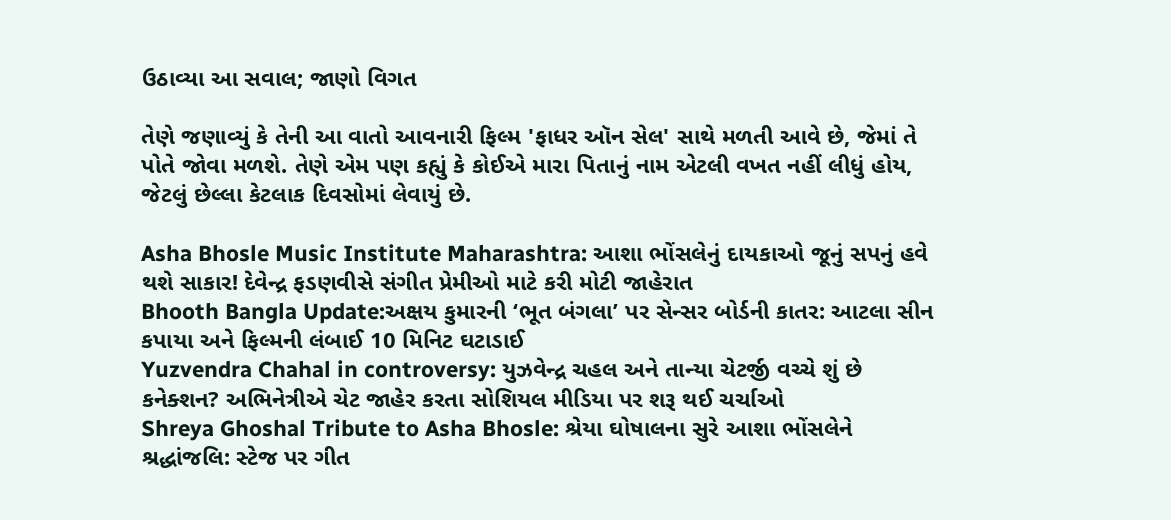ઉઠાવ્યા આ સવાલ; જાણો વિગત

તેણે જણાવ્યું કે તેની આ વાતો આવનારી ફિલ્મ 'ફાધર ઑન સેલ' સાથે મળતી આવે છે, જેમાં તે પોતે જોવા મળશે. તેણે એમ પણ કહ્યું કે કોઈએ મારા પિતાનું નામ એટલી વખત નહીં લીધું હોય, જેટલું છેલ્લા કેટલાક દિવસોમાં લેવાયું છે.

Asha Bhosle Music Institute Maharashtra: આશા ભોંસલેનું દાયકાઓ જૂનું સપનું હવે થશે સાકાર! દેવેન્દ્ર ફડણવીસે સંગીત પ્રેમીઓ માટે કરી મોટી જાહેરાત
Bhooth Bangla Update:અક્ષય કુમારની ‘ભૂત બંગલા’ પર સેન્સર બોર્ડની કાતર: આટલા સીન કપાયા અને ફિલ્મની લંબાઈ 10 મિનિટ ઘટાડાઈ
Yuzvendra Chahal in controversy: યુઝવેન્દ્ર ચહલ અને તાન્યા ચેટર્જી વચ્ચે શું છે કનેક્શન? અભિનેત્રીએ ચેટ જાહેર કરતા સોશિયલ મીડિયા પર શરૂ થઈ ચર્ચાઓ
Shreya Ghoshal Tribute to Asha Bhosle: શ્રેયા ઘોષાલના સુરે આશા ભોંસલેને શ્રદ્ધાંજલિ: સ્ટેજ પર ગીત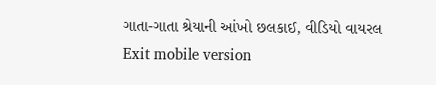ગાતા-ગાતા શ્રેયાની આંખો છલકાઈ, વીડિયો વાયરલ
Exit mobile version